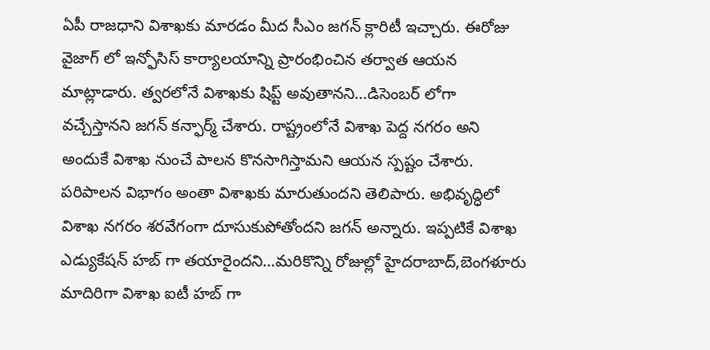ఏపీ రాజధాని విశాఖకు మారడం మీద సీఎం జగన్ క్లారిటీ ఇచ్చారు. ఈరోజు వైజాగ్ లో ఇన్ఫోసిస్ కార్యాలయాన్ని ప్రారంభించిన తర్వాత ఆయన మాట్లాడారు. త్వరలోనే విశాఖకు షిప్ట్ అవుతానని…డిసెంబర్ లోగా వచ్చేస్తానని జగన్ కన్ఫార్మ్ చేశారు. రాష్ట్రంలోనే విశాఖ పెద్ద నగరం అని అందుకే విశాఖ నుంచే పాలన కొనసాగిస్తామని ఆయన స్పష్టం చేశారు. పరిపాలన విభాగం అంతా విశాఖకు మారుతుందని తెలిపారు. అభివృద్ధిలో విశాఖ నగరం శరవేగంగా దూసుకుపోతోందని జగన్ అన్నారు. ఇప్పటికే విశాఖ ఎడ్యుకేషన్ హబ్ గా తయారైందని…మరికొన్ని రోజుల్లో హైదరాబాద్,బెంగళూరు మాదిరిగా విశాఖ ఐటీ హబ్ గా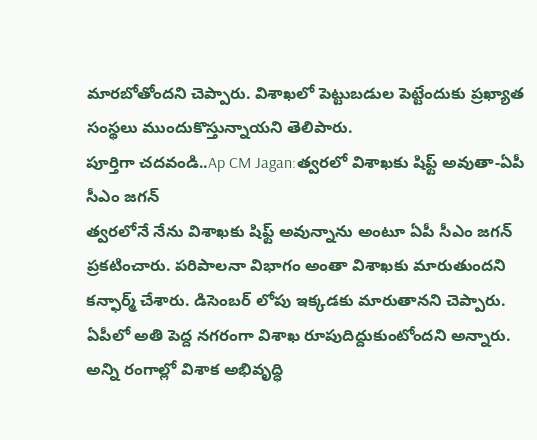మారబోతోందని చెప్పారు. విశాఖలో పెట్టుబడుల పెట్టేందుకు ప్రఖ్యాత సంస్థలు ముందుకొస్తున్నాయని తెలిపారు.
పూర్తిగా చదవండి..Ap CM Jagan:త్వరలో విశాఖకు షిఫ్ట్ అవుతా-ఏపీ సీఎం జగన్
త్వరలోనే నేను విశాఖకు షిఫ్ట్ అవున్నాను అంటూ ఏపీ సీఎం జగన్ ప్రకటించారు. పరిపాలనా విభాగం అంతా విశాఖకు మారుతుందని కన్ఫార్మ్ చేశారు. డిసెంబర్ లోపు ఇక్కడకు మారుతానని చెప్పారు. ఏపీలో అతి పెద్ద నగరంగా విశాఖ రూపుదిద్దుకుంటోందని అన్నారు. అన్ని రంగాల్లో విశాక అభివృద్ధి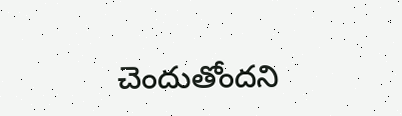చెందుతోందని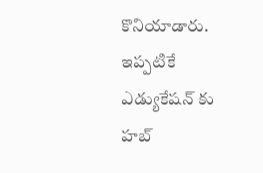కొనియాడారు. ఇప్పటికే ఎడ్యుకేషన్ కు హబ్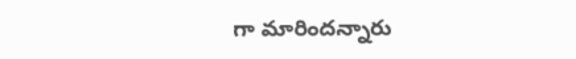గా మారిందన్నారు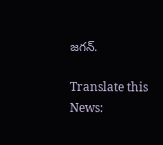జగన్.

Translate this News: